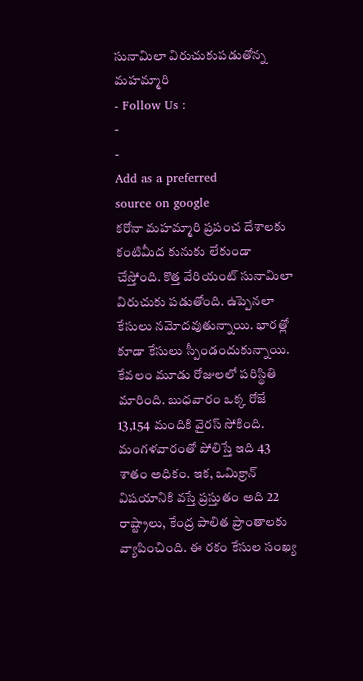సునామిలా విరుచుకుపడుతోన్న మహమ్మారి
- Follow Us :
-
-
Add as a preferred
source on google
కరోనా మహమ్మారి ప్రపంచ దేశాలకు కంటిమీద కునుకు లేకుండా చేస్తోంది. కొత్త వేరియంట్ సునామిలా విరుచుకు పడుతోంది. ఉప్పెనలా కేసులు నమోదవుతున్నాయి. భారత్లో కూడా కేసులు స్పీండందుకున్నాయి. కేవలం మూడు రోజులలో పరిస్థితి మారింది. బుధవారం ఒక్క రోజే 13,154 మందికి వైరస్ సోకింది. మంగళవారంతో పోలిస్తే ఇది 43 శాతం అధికం. ఇక, ఒమిక్రాన్ విషయానికి వస్తే ప్రస్తుతం అది 22 రాష్ట్రాలు, కేంద్ర పాలిత ప్రాంతాలకు వ్యాపించింది. ఈ రకం కేసుల సంఖ్య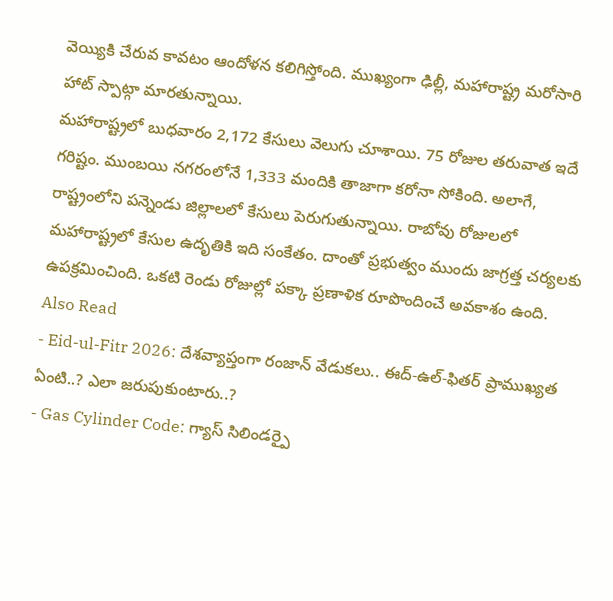వెయ్యికి చేరువ కావటం ఆందోళన కలిగిస్తోంది. ముఖ్యంగా ఢిల్లీ, మహారాష్ట్ర మరోసారి హాట్ స్పాట్గా మారతున్నాయి.
మహారాష్ట్రలో బుధవారం 2,172 కేసులు వెలుగు చూశాయి. 75 రోజుల తరువాత ఇదే గరిష్టం. ముంబయి నగరంలోనే 1,333 మందికి తాజాగా కరోనా సోకింది. అలాగే, రాష్ట్రంలోని పన్నెండు జిల్లాలలో కేసులు పెరుగుతున్నాయి. రాబోవు రోజులలో మహారాష్ట్రలో కేసుల ఉదృతికి ఇది సంకేతం. దాంతో ప్రభుత్వం ముందు జాగ్రత్త చర్యలకు ఉపక్రమించింది. ఒకటి రెండు రోజుల్లో పక్కా ప్రణాళిక రూపొందించే అవకాశం ఉంది.
Also Read
- Eid-ul-Fitr 2026: దేశవ్యాప్తంగా రంజాన్ వేడుకలు.. ఈద్-ఉల్-ఫితర్ ప్రాముఖ్యత ఏంటి..? ఎలా జరుపుకుంటారు..?
- Gas Cylinder Code: గ్యాస్ సిలిండర్పై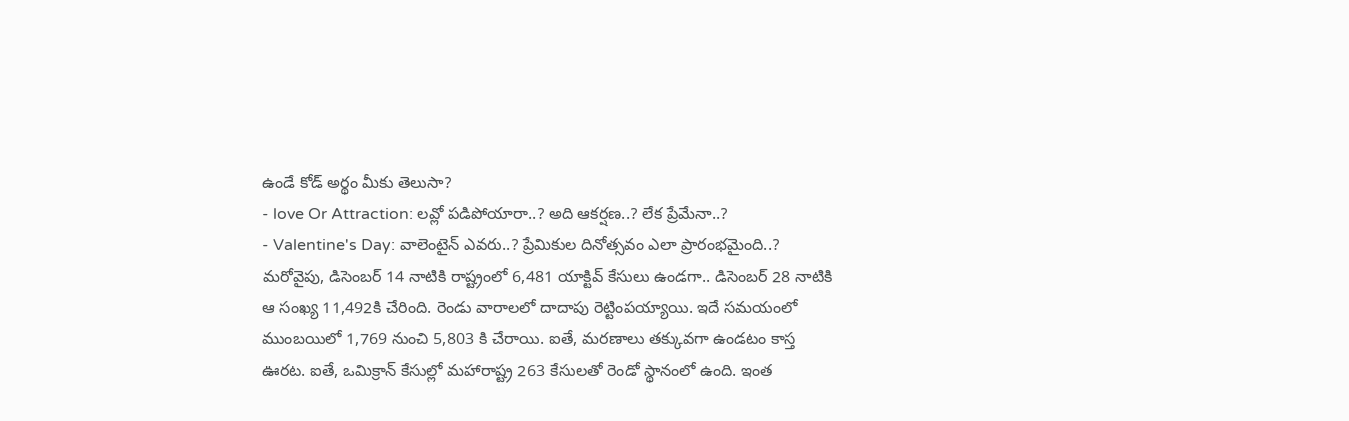ఉండే కోడ్ అర్థం మీకు తెలుసా?
- love Or Attraction: లవ్లో పడిపోయారా..? అది ఆకర్షణ..? లేక ప్రేమేనా..?
- Valentine's Day: వాలెంటైన్ ఎవరు..? ప్రేమికుల దినోత్సవం ఎలా ప్రారంభమైంది..?
మరోవైపు, డిసెంబర్ 14 నాటికి రాష్ట్రంలో 6,481 యాక్టివ్ కేసులు ఉండగా.. డిసెంబర్ 28 నాటికి ఆ సంఖ్య 11,492కి చేరింది. రెండు వారాలలో దాదాపు రెట్టింపయ్యాయి. ఇదే సమయంలో ముంబయిలో 1,769 నుంచి 5,803 కి చేరాయి. ఐతే, మరణాలు తక్కువగా ఉండటం కాస్త ఊరట. ఐతే, ఒమిక్రాన్ కేసుల్లో మహారాష్ట్ర 263 కేసులతో రెండో స్థానంలో ఉంది. ఇంత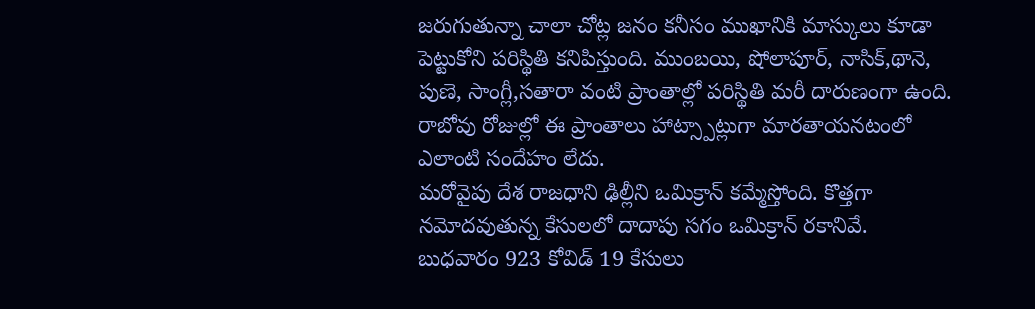జరుగుతున్నా చాలా చోట్ల జనం కనీసం ముఖానికి మాస్కులు కూడా పెట్టుకోని పరిస్థితి కనిపిస్తుంది. ముంబయి, షోలాపూర్, నాసిక్,థానె, పుణె, సాంగ్లీ,సతారా వంటి ప్రాంతాల్లో పరిస్థితి మరీ దారుణంగా ఉంది. రాబోవు రోజుల్లో ఈ ప్రాంతాలు హాట్స్పాట్లుగా మారతాయనటంలో ఎలాంటి సందేహం లేదు.
మరోవైపు దేశ రాజధాని ఢిల్లీని ఒమిక్రాన్ కమ్మేస్తోంది. కొత్తగా నమోదవుతున్న కేసులలో దాదాపు సగం ఒమిక్రాన్ రకానివే. బుధవారం 923 కోవిడ్ 19 కేసులు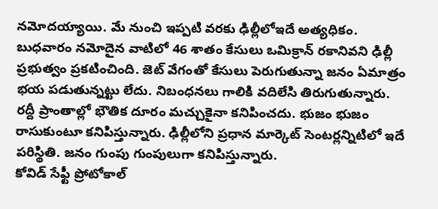నమోదయ్యాయి. మే నుంచి ఇప్పటి వరకు ఢిల్లీలోఇదే అత్యధికం. బుధవారం నమోదైన వాటిలో 46 శాతం కేసులు ఒమిక్రాన్ రకానివని ఢిల్లీ ప్రభుత్వం ప్రకటించింది. జెట్ వేగంతో కేసులు పెరుగుతున్నా జనం ఏమాత్రం భయ పడుతున్నట్టు లేదు. నిబంధనలు గాలికి వదిలేసి తిరుగుతున్నారు. రద్దీ ప్రాంతాల్లో భౌతిక దూరం మచ్చుకైనా కనిపించదు. భుజం భుజం రాసుకుంటూ కనిపిస్తున్నారు. ఢిల్లీలోని ప్రధాన మార్కెట్ సెంటర్లన్నిటిలో ఇదే పరిస్థితి. జనం గుంపు గుంపులుగా కనిపిస్తున్నారు.
కోవిడ్ సేఫ్టీ ప్రోటోకాల్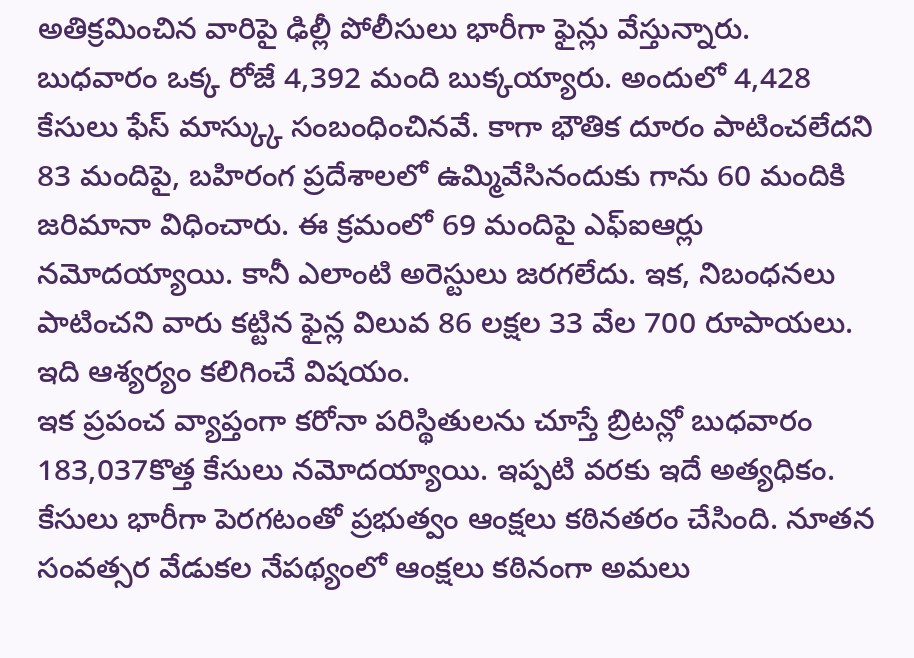అతిక్రమించిన వారిపై ఢిల్లీ పోలీసులు భారీగా ఫైన్లు వేస్తున్నారు. బుధవారం ఒక్క రోజే 4,392 మంది బుక్కయ్యారు. అందులో 4,428 కేసులు ఫేస్ మాస్క్కు సంబంధించినవే. కాగా భౌతిక దూరం పాటించలేదని 83 మందిపై, బహిరంగ ప్రదేశాలలో ఉమ్మివేసినందుకు గాను 60 మందికి జరిమానా విధించారు. ఈ క్రమంలో 69 మందిపై ఎఫ్ఐఆర్లు నమోదయ్యాయి. కానీ ఎలాంటి అరెస్టులు జరగలేదు. ఇక, నిబంధనలు పాటించని వారు కట్టిన ఫైన్ల విలువ 86 లక్షల 33 వేల 700 రూపాయలు. ఇది ఆశ్యర్యం కలిగించే విషయం.
ఇక ప్రపంచ వ్యాప్తంగా కరోనా పరిస్థితులను చూస్తే బ్రిటన్లో బుధవారం 183,037కొత్త కేసులు నమోదయ్యాయి. ఇప్పటి వరకు ఇదే అత్యధికం. కేసులు భారీగా పెరగటంతో ప్రభుత్వం ఆంక్షలు కఠినతరం చేసింది. నూతన సంవత్సర వేడుకల నేపథ్యంలో ఆంక్షలు కఠినంగా అమలు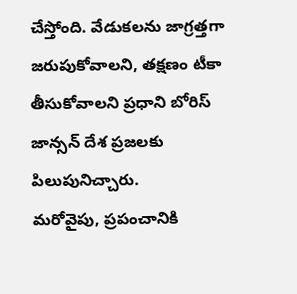చేస్తోంది. వేడుకలను జాగ్రత్తగా జరుపుకోవాలని, తక్షణం టీకా తీసుకోవాలని ప్రధాని బోరిస్ జాన్సన్ దేశ ప్రజలకు పిలుపునిచ్చారు.
మరోవైపు, ప్రపంచానికి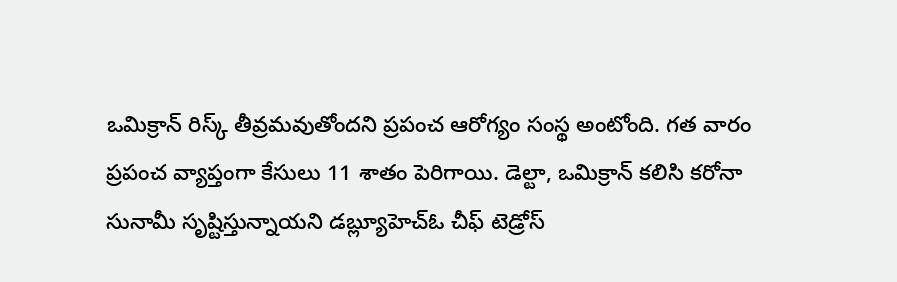ఒమిక్రాన్ రిస్క్ తీవ్రమవుతోందని ప్రపంచ ఆరోగ్యం సంస్థ అంటోంది. గత వారం ప్రపంచ వ్యాప్తంగా కేసులు 11 శాతం పెరిగాయి. డెల్టా, ఒమిక్రాన్ కలిసి కరోనా సునామీ సృష్టిస్తున్నాయని డబ్ల్యూహెచ్ఓ చీఫ్ టెడ్రోస్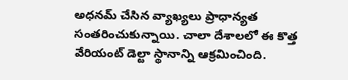అధనమ్ చేసిన వ్యాఖ్యలు ప్రాధాన్యత సంతరించుకున్నాయి. చాలా దేశాలలో ఈ కొత్త వేరియంట్ డెల్టా స్థానాన్ని ఆక్రమించింది.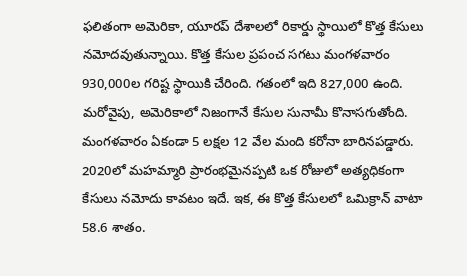ఫలితంగా అమెరికా, యూరప్ దేశాలలో రికార్డు స్థాయిలో కొత్త కేసులు నమోదవుతున్నాయి. కొత్త కేసుల ప్రపంచ సగటు మంగళవారం 930,000ల గరిష్ట స్థాయికి చేరింది. గతంలో ఇది 827,000 ఉంది.
మరోవైపు, అమెరికాలో నిజంగానే కేసుల సునామీ కొనాసగుతోంది. మంగళవారం ఏకండా 5 లక్షల 12 వేల మంది కరోనా బారినపడ్డారు. 2020లో మహమ్మారి ప్రారంభమైనప్పటి ఒక రోజులో అత్యధికంగా కేసులు నమోదు కావటం ఇదే. ఇక, ఈ కొత్త కేసులలో ఒమిక్రాన్ వాటా 58.6 శాతం.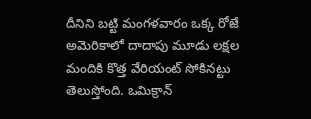దీనిని బట్టి మంగళవారం ఒక్క రోజే అమెరికాలో దాదాపు మూడు లక్షల మందికి కొత్త వేరియంట్ సోకినట్టు తెలుస్తోంది. ఒమిక్రాన్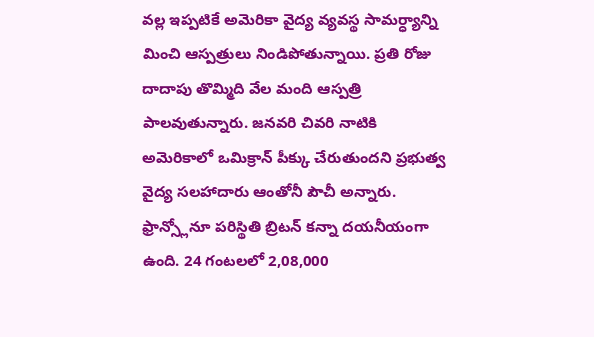వల్ల ఇప్పటికే అమెరికా వైద్య వ్యవస్థ సామర్ధ్యాన్ని మించి ఆస్పత్రులు నిండిపోతున్నాయి. ప్రతి రోజు దాదాపు తొమ్మిది వేల మంది ఆస్పత్రి పాలవుతున్నారు. జనవరి చివరి నాటికి అమెరికాలో ఒమిక్రాన్ పీక్కు చేరుతుందని ప్రభుత్వ వైద్య సలహాదారు ఆంతోనీ పౌచీ అన్నారు.
ఫ్రాన్స్లోనూ పరిస్థితి బ్రిటన్ కన్నా దయనీయంగా ఉంది. 24 గంటలలో 2,08,000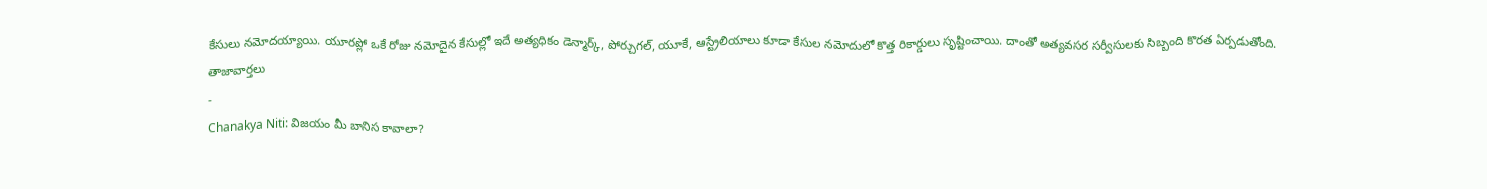కేసులు నమోదయ్యాయి. యూరప్లో ఒకే రోజు నమోదైన కేసుల్లో ఇదే అత్యధికం డెన్మార్క్, పోర్చుగల్, యూకే, ఆస్ట్రేలియాలు కూడా కేసుల నమోదులో కొత్త రికార్డులు సృష్టించాయి. దాంతో అత్యవసర సర్వీసులకు సిబ్బంది కొరత ఏర్పడుతోంది.
తాజావార్తలు
-
Chanakya Niti: విజయం మీ బానిస కావాలా?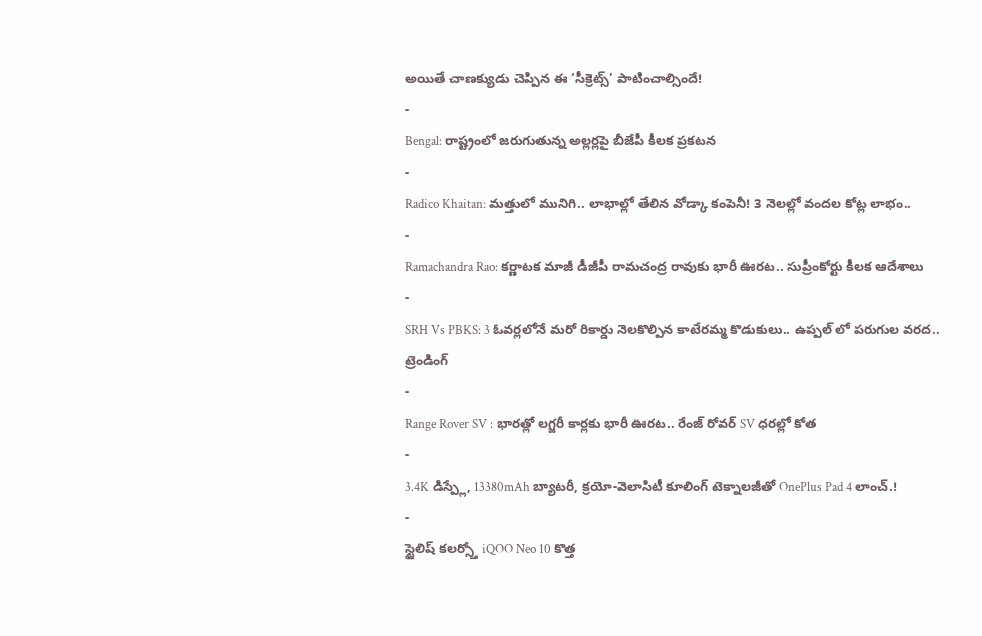అయితే చాణక్యుడు చెప్పిన ఈ ‘సీక్రెట్స్’ పాటించాల్సిందే!
-
Bengal: రాష్ట్రంలో జరుగుతున్న అల్లర్లపై బీజేపీ కీలక ప్రకటన
-
Radico Khaitan: మత్తులో మునిగి.. లాభాల్లో తేలిన వోడ్కా కంపెనీ! 3 నెలల్లో వందల కోట్ల లాభం..
-
Ramachandra Rao: కర్ణాటక మాజీ డీజీపీ రామచంద్ర రావుకు భారీ ఊరట.. సుప్రీంకోర్టు కీలక ఆదేశాలు
-
SRH Vs PBKS: 3 ఓవర్లలోనే మరో రికార్డు నెలకొల్పిన కాటేరమ్మ కొడుకులు.. ఉప్పల్ లో పరుగుల వరద..
ట్రెండింగ్
-
Range Rover SV : భారత్లో లగ్జరీ కార్లకు భారీ ఊరట.. రేంజ్ రోవర్ SV ధరల్లో కోత
-
3.4K డిస్ప్లే, 13380mAh బ్యాటరీ, క్రయో-వెలాసిటీ కూలింగ్ టెక్నాలజీతో OnePlus Pad 4 లాంచ్.!
-
స్టైలిష్ కలర్స్తో iQOO Neo 10 కొత్త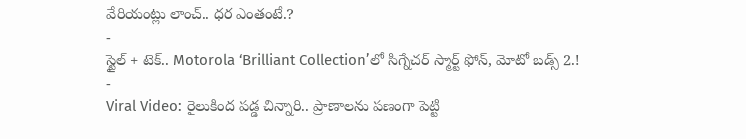వేరియంట్లు లాంచ్.. ధర ఎంతంటే.?
-
స్టైల్ + టెక్.. Motorola ‘Brilliant Collection’లో సిగ్నేచర్ స్మార్ట్ ఫోన్, మోటో బడ్స్ 2.!
-
Viral Video: రైలుకింద పడ్డ చిన్నారి.. ప్రాణాలను పణంగా పెట్టి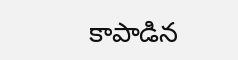కాపాడిన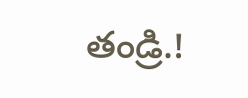తండ్రి.!